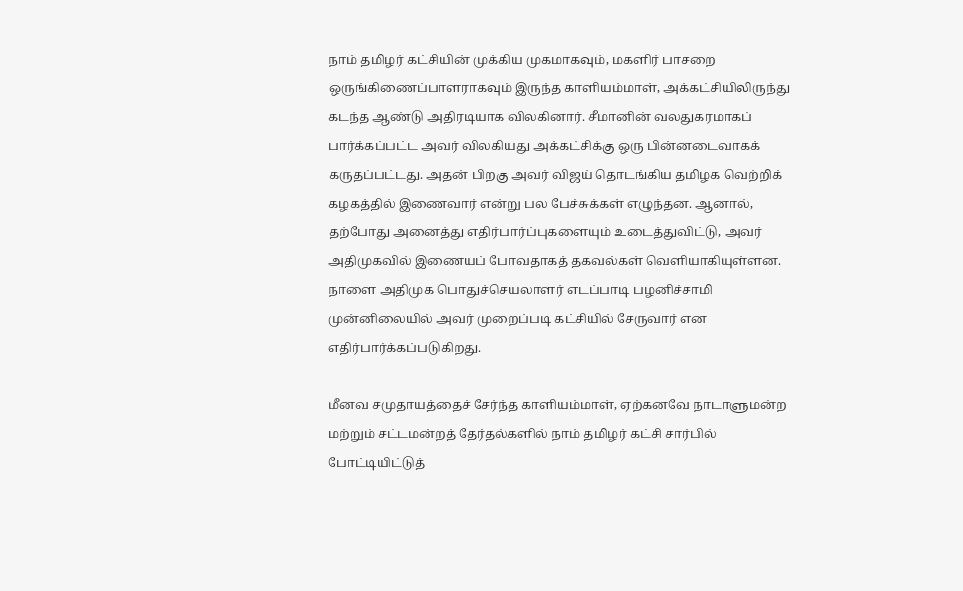நாம் தமிழர் கட்சியின் முக்கிய முகமாகவும், மகளிர் பாசறை ஒருங்கிணைப்பாளராகவும் இருந்த காளியம்மாள், அக்கட்சியிலிருந்து கடந்த ஆண்டு அதிரடியாக விலகினார். சீமானின் வலதுகரமாகப் பார்க்கப்பட்ட அவர் விலகியது அக்கட்சிக்கு ஒரு பின்னடைவாகக் கருதப்பட்டது. அதன் பிறகு அவர் விஜய் தொடங்கிய தமிழக வெற்றிக் கழகத்தில் இணைவார் என்று பல பேச்சுக்கள் எழுந்தன. ஆனால், தற்போது அனைத்து எதிர்பார்ப்புகளையும் உடைத்துவிட்டு, அவர் அதிமுகவில் இணையப் போவதாகத் தகவல்கள் வெளியாகியுள்ளன. நாளை அதிமுக பொதுச்செயலாளர் எடப்பாடி பழனிச்சாமி முன்னிலையில் அவர் முறைப்படி கட்சியில் சேருவார் என எதிர்பார்க்கப்படுகிறது.

மீனவ சமுதாயத்தைச் சேர்ந்த காளியம்மாள், ஏற்கனவே நாடாளுமன்ற மற்றும் சட்டமன்றத் தேர்தல்களில் நாம் தமிழர் கட்சி சார்பில் போட்டியிட்டுத்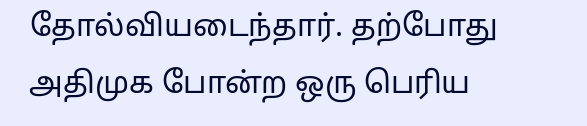தோல்வியடைந்தார். தற்போது அதிமுக போன்ற ஒரு பெரிய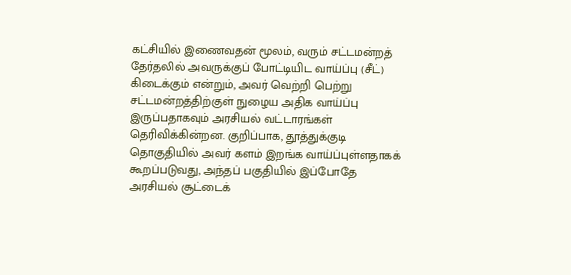கட்சியில் இணைவதன் மூலம், வரும் சட்டமன்றத் தேர்தலில் அவருக்குப் போட்டியிட வாய்ப்பு (சீட்) கிடைக்கும் என்றும், அவர் வெற்றி பெற்று சட்டமன்றத்திற்குள் நுழைய அதிக வாய்ப்பு இருப்பதாகவும் அரசியல் வட்டாரங்கள் தெரிவிக்கின்றன. குறிப்பாக, தூத்துக்குடி தொகுதியில் அவர் களம் இறங்க வாய்ப்புள்ளதாகக் கூறப்படுவது, அந்தப் பகுதியில் இப்போதே அரசியல் சூட்டைக்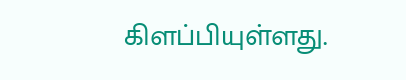கிளப்பியுள்ளது.